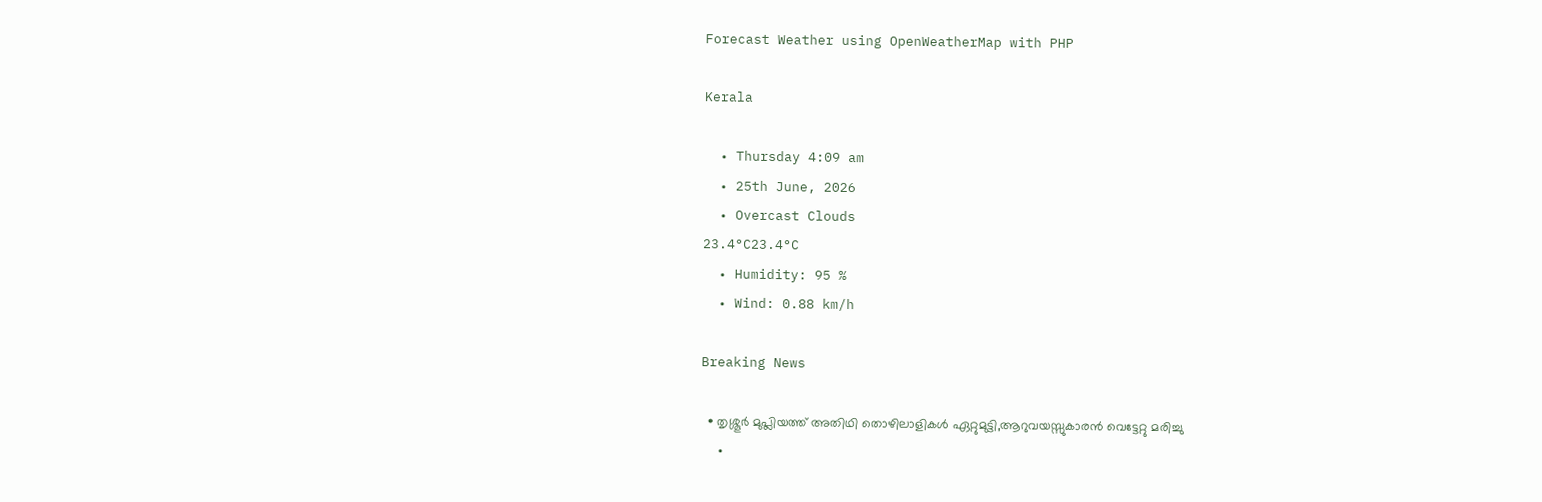Forecast Weather using OpenWeatherMap with PHP

Kerala

  • Thursday 4:09 am
  • 25th June, 2026
  • Overcast Clouds
23.4°C23.4°C
  • Humidity: 95 %
  • Wind: 0.88 km/h

Breaking News

  • തൃശ്ശൂർ മുപ്ലിയത്ത് അതിഥി തൊഴിലാളികൾ ഏറ്റുമുട്ടി,ആറുവയസ്സുകാരൻ വെട്ടേറ്റു മരിച്ചു
  •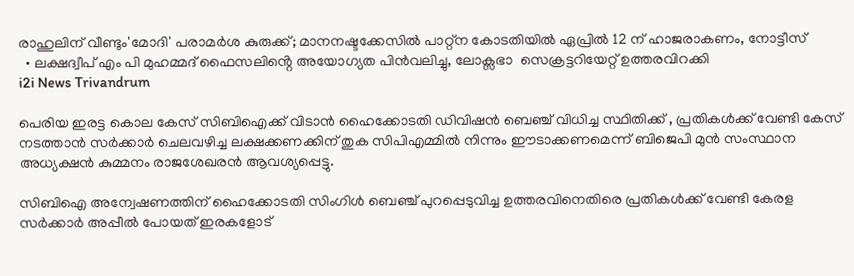രാഹുലിന് വീണ്ടും'മോദി' പരാമര്‍ശ കുരുക്ക്; മാനനഷ്ടക്കേസിൽ പാറ്റ്ന കോടതിയിൽ ഏപ്രിൽ 12 ന് ഹാജരാകണം, നോട്ടീസ്
  • ലക്ഷദ്വീപ് എം പി മുഹമ്മദ് ഫൈസലിൻ്റെ അയോഗ്യത പിൻവലിച്ചു, ലോക്സഭാ  സെക്രട്ടറിയേറ്റ് ഉത്തരവിറക്കി
i2i News Trivandrum

പെരിയ ഇരട്ട കൊല കേസ് സിബിഐക്ക് വിടാൻ ഹൈക്കോടതി ഡിവിഷൻ ബെഞ്ച് വിധിച്ച സ്ഥിതിക്ക് , പ്രതികൾക്ക് വേണ്ടി കേസ് നടത്താൻ സർക്കാർ ചെലവഴിച്ച ലക്ഷക്കണക്കിന് തുക സിപിഎമ്മിൽ നിന്നും ഈടാക്കണമെന്ന് ബിജെപി മുൻ സംസ്ഥാന അധ്യക്ഷൻ കുമ്മനം രാജശേഖരൻ ആവശ്യപ്പെട്ടു.

സിബിഐ അന്വേഷണത്തിന് ഹൈക്കോടതി സിംഗിൾ ബെഞ്ച് പുറപ്പെടുവിച്ച ഉത്തരവിനെതിരെ പ്രതികൾക്ക് വേണ്ടി കേരള സർക്കാർ അപ്പീൽ പോയത് ഇരകളോട്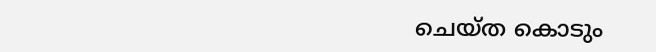ചെയ്ത കൊടും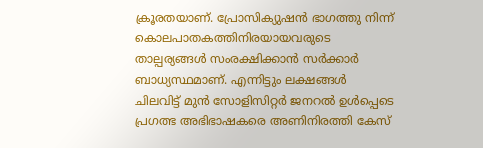ക്രൂരതയാണ്. പ്രോസിക്യുഷൻ ഭാഗത്തു നിന്ന് കൊലപാതകത്തിനിരയായവരുടെ താല്പര്യങ്ങൾ സംരക്ഷിക്കാൻ സർക്കാർ ബാധ്യസ്ഥമാണ്. എന്നിട്ടും ലക്ഷങ്ങൾ ചിലവിട്ട് മുൻ സോളിസിറ്റർ ജനറൽ ഉൾപ്പെടെ  പ്രഗത്ഭ അഭിഭാഷകരെ അണിനിരത്തി കേസ്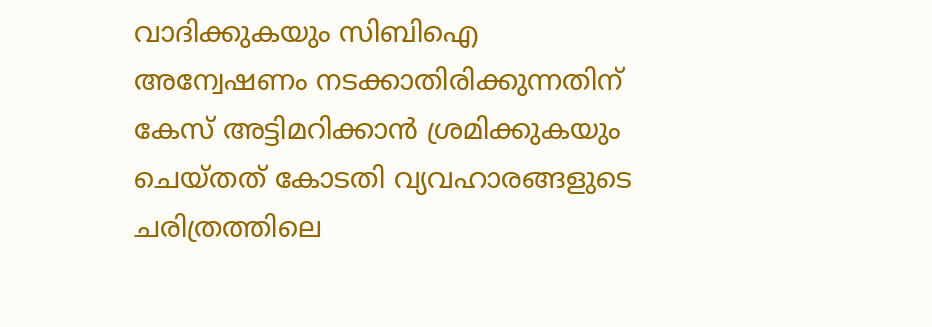വാദിക്കുകയും സിബിഐ അന്വേഷണം നടക്കാതിരിക്കുന്നതിന് കേസ് അട്ടിമറിക്കാൻ ശ്രമിക്കുകയും ചെയ്തത് കോടതി വ്യവഹാരങ്ങളുടെ ചരിത്രത്തിലെ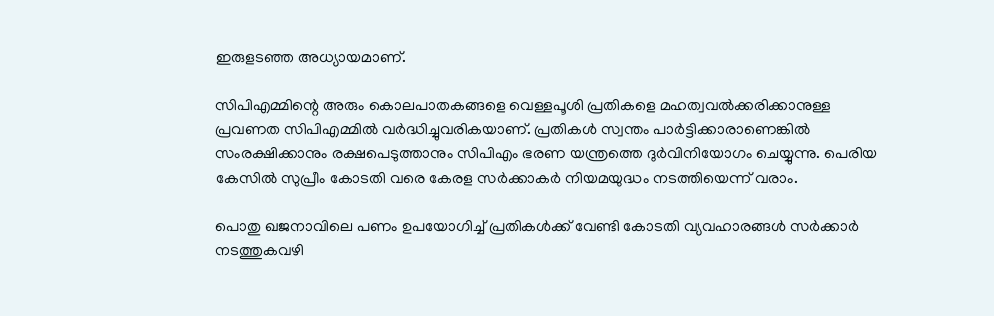ഇരുളടഞ്ഞ അധ്യായമാണ്.

സിപിഎമ്മിന്റെ അരും കൊലപാതകങ്ങളെ വെള്ളപൂശി പ്രതികളെ മഹത്വവൽക്കരിക്കാനുള്ള പ്രവണത സിപിഎമ്മിൽ വർദ്ധിച്ചുവരികയാണ്. പ്രതികൾ സ്വന്തം പാർട്ടിക്കാരാണെങ്കിൽ സംരക്ഷിക്കാനും രക്ഷപെടുത്താനും സിപിഎം ഭരണ യന്ത്രത്തെ ദുർവിനിയോഗം ചെയ്യുന്നു. പെരിയ കേസിൽ സുപ്രീം കോടതി വരെ കേരള സർക്കാകർ നിയമയുദ്ധം നടത്തിയെന്ന് വരാം.

പൊതു ഖജനാവിലെ പണം ഉപയോഗിച്ച് പ്രതികൾക്ക് വേണ്ടി കോടതി വ്യവഹാരങ്ങൾ സർക്കാർ നടത്തുകവഴി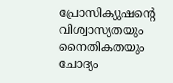പ്രോസിക്യുഷന്റെ വിശ്വാസ്യതയും നൈതികതയും ചോദ്യം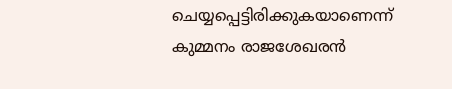ചെയ്യപ്പെട്ടിരിക്കുകയാണെന്ന് കുമ്മനം രാജശേഖരൻ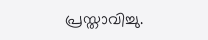പ്രസ്താവിച്ചു.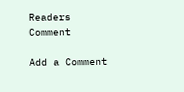Readers Comment

Add a Comment